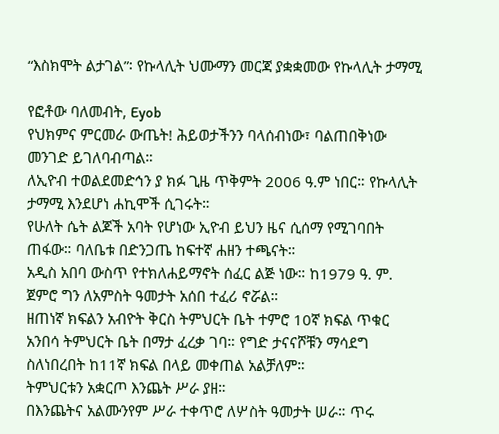“እስክሞት ልታገል”፡ የኩላሊት ህሙማን መርጃ ያቋቋመው የኩላሊት ታማሚ

የፎቶው ባለመብት, Eyob
የህክምና ምርመራ ውጤት! ሕይወታችንን ባላሰብነው፣ ባልጠበቅነው መንገድ ይገለባብጣል።
ለኢዮብ ተወልደመድኅን ያ ክፉ ጊዜ ጥቅምት 2006 ዓ.ም ነበር። የኩላሊት ታማሚ እንደሆነ ሐኪሞች ሲገሩት።
የሁለት ሴት ልጆች አባት የሆነው ኢዮብ ይህን ዜና ሲሰማ የሚገባበት ጠፋው። ባለቤቱ በድንጋጤ ከፍተኛ ሐዘን ተጫናት።
አዲስ አበባ ውስጥ የተክለሐይማኖት ሰፈር ልጅ ነው። ከ1979 ዓ. ም. ጀምሮ ግን ለአምስት ዓመታት አሰበ ተፈሪ ኖሯል።
ዘጠነኛ ክፍልን አብዮት ቅርስ ትምህርት ቤት ተምሮ 10ኛ ክፍል ጥቁር አንበሳ ትምህርት ቤት በማታ ፈረቃ ገባ። የግድ ታናናሾቹን ማሳደግ ስለነበረበት ከ11ኛ ክፍል በላይ መቀጠል አልቻለም።
ትምህርቱን አቋርጦ እንጨት ሥራ ያዘ።
በእንጨትና አልሙንየም ሥራ ተቀጥሮ ለሦስት ዓመታት ሠራ። ጥሩ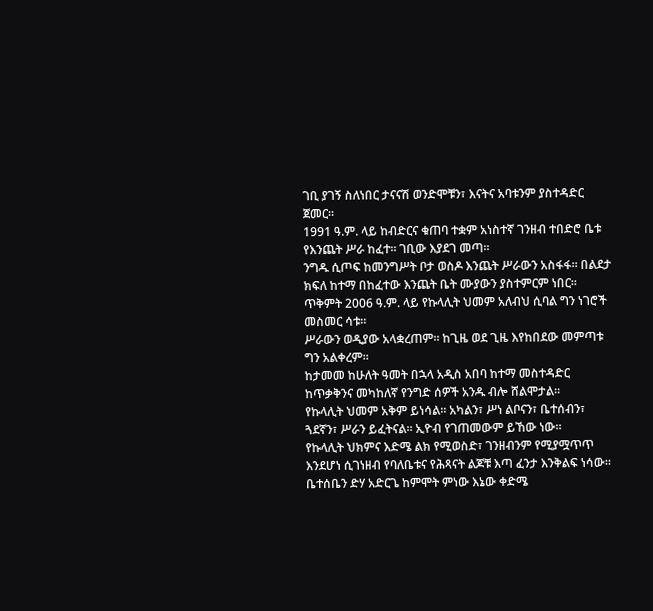ገቢ ያገኝ ስለነበር ታናናሽ ወንድሞቹን፣ እናትና አባቱንም ያስተዳድር ጀመር።
1991 ዓ.ም. ላይ ከብድርና ቁጠባ ተቋም አነስተኛ ገንዘብ ተበድሮ ቤቱ የእንጨት ሥራ ከፈተ። ገቢው እያደገ መጣ።
ንግዱ ሲጦፍ ከመንግሥት ቦታ ወስዶ እንጨት ሥራውን አስፋፋ። በልደታ ክፍለ ከተማ በከፈተው እንጨት ቤት ሙያውን ያስተምርም ነበር።
ጥቅምት 2006 ዓ.ም. ላይ የኩላሊት ህመም አለብህ ሲባል ግን ነገሮች መስመር ሳቱ።
ሥራውን ወዲያው አላቋረጠም። ከጊዜ ወደ ጊዜ እየከበደው መምጣቱ ግን አልቀረም።
ከታመመ ከሁለት ዓመት በኋላ አዲስ አበባ ከተማ መስተዳድር ከጥቃቅንና መካከለኛ የንግድ ሰዎች አንዱ ብሎ ሸልሞታል።
የኩላሊት ህመም አቅም ይነሳል። አካልን፣ ሥነ ልቦናን፣ ቤተሰብን፣ ጓደኛን፣ ሥራን ይፈትናል። ኢዮብ የገጠመውም ይኸው ነው።
የኩላሊት ህክምና እድሜ ልክ የሚወስድ፣ ገንዘብንም የሚያሟጥጥ እንደሆነ ሲገነዘብ የባለቤቱና የሕጻናት ልጆቹ እጣ ፈንታ እንቅልፍ ነሳው።
ቤተሰቤን ድሃ አድርጌ ከምሞት ምነው እኔው ቀድሜ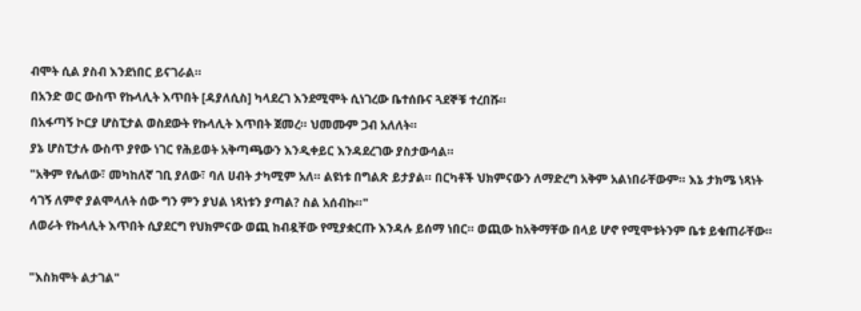ብሞት ሲል ያስብ እንደነበር ይናገራል።
በአንድ ወር ውስጥ የኩላሊት እጥበት [ዳያለሲስ] ካላደረገ እንደሚሞት ሲነገረው ቤተሰቡና ጓደኞቹ ተረበሹ።
በአፋጣኝ ኮርያ ሆስፒታል ወስደውት የኩላሊት እጥበት ጀመረ። ህመሙም ጋብ አለለት።
ያኔ ሆስፒታሉ ውስጥ ያየው ነገር የሕይወት አቅጣጫውን እንዲቀይር እንዳደረገው ያስታውሳል።
"አቅም የሌለው፣ መካከለኛ ገቢ ያለው፣ ባለ ሀብት ታካሚም አለ። ልዩነቱ በግልጽ ይታያል። በርካቶች ህክምናውን ለማድረግ አቅም አልነበራቸውም። እኔ ታክሜ ነጻነት ሳገኝ ለምኖ ያልሞላለት ሰው ግን ምን ያህል ነጻነቱን ያጣል? ስል አሰብኩ።"
ለወራት የኩላሊት እጥበት ሲያደርግ የህክምናው ወጪ ከብዷቸው የሚያቋርጡ እንዳሉ ይሰማ ነበር። ወጪው ከአቅማቸው በላይ ሆኖ የሚሞቱትንም ቤቱ ይቁጠራቸው።

"እስክሞት ልታገል"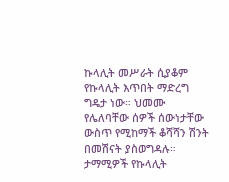ኩላሊት መሥራት ሲያቆም የኩላሊት እጥበት ማድረግ ግዴታ ነው። ህመሙ የሌለባቸው ሰዎች ሰውነታቸው ውስጥ የሚከማች ቆሻሻን ሽንት በመሽናት ያስወግዳሉ።
ታማሚዎች የኩላሊት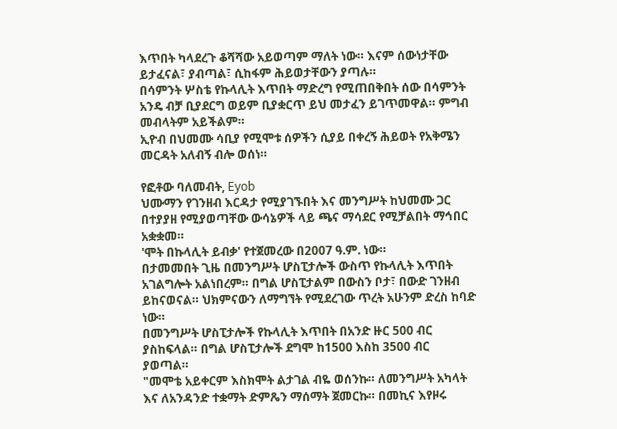እጥበት ካላደረጉ ቆሻሻው አይወጣም ማለት ነው። እናም ሰውነታቸው ይታፈናል፣ ያብጣል፣ ሲከፋም ሕይወታቸውን ያጣሉ።
በሳምንት ሦስቴ የኩላሊት እጥበት ማድረግ የሚጠበቅበት ሰው በሳምንት አንዴ ብቻ ቢያደርግ ወይም ቢያቋርጥ ይህ መታፈን ይገጥመዋል። ምግብ መብላትም አይችልም።
ኢዮብ በህመሙ ሳቢያ የሚሞቱ ሰዎችን ሲያይ በቀረኝ ሕይወት የአቅሜን መርዳት አለብኝ ብሎ ወሰነ።

የፎቶው ባለመብት, Eyob
ህሙማን የገንዘብ እርዳታ የሚያገኙበት እና መንግሥት ከህመሙ ጋር በተያያዘ የሚያወጣቸው ውሳኔዎች ላይ ጫና ማሳደር የሚቻልበት ማኅበር አቋቋመ።
'ሞት በኩላሊት ይብቃ' የተጀመረው በ2007 ዓ.ም. ነው።
በታመመበት ጊዜ በመንግሥት ሆስፒታሎች ውስጥ የኩላሊት እጥበት አገልግሎት አልነበረም። በግል ሆስፒታልም በውስን ቦታ፣ በውድ ገንዘብ ይከናወናል። ህክምናውን ለማግኘት የሚደረገው ጥረት አሁንም ድረስ ከባድ ነው።
በመንግሥት ሆስፒታሎች የኩላሊት እጥበት በአንድ ዙር 500 ብር ያስከፍላል። በግል ሆስፒታሎች ደግሞ ከ1500 እስከ 3500 ብር ያወጣል።
"መሞቴ አይቀርም እስክሞት ልታገል ብዬ ወሰንኩ። ለመንግሥት አካላት እና ለአንዳንድ ተቋማት ድምጼን ማሰማት ጀመርኩ። በመኪና እየዞሩ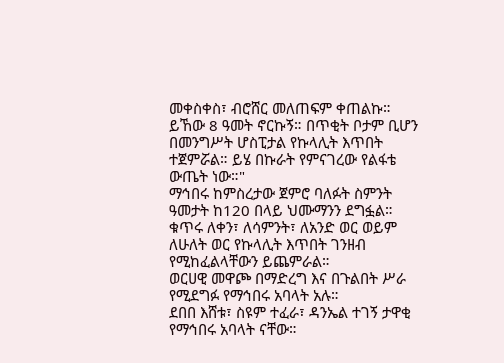መቀስቀስ፣ ብሮሸር መለጠፍም ቀጠልኩ። ይኸው 8 ዓመት ኖርኩኝ። በጥቂት ቦታም ቢሆን በመንግሥት ሆስፒታል የኩላሊት እጥበት ተጀምሯል። ይሄ በኩራት የምናገረው የልፋቴ ውጤት ነው።"
ማኅበሩ ከምስረታው ጀምሮ ባለፉት ስምንት ዓመታት ከ120 በላይ ህሙማንን ደግፏል። ቁጥሩ ለቀን፣ ለሳምንት፣ ለአንድ ወር ወይም ለሁለት ወር የኩላሊት እጥበት ገንዘብ የሚከፈልላቸውን ይጨምራል።
ወርሀዊ መዋጮ በማድረግ እና በጉልበት ሥራ የሚደግፉ የማኅበሩ አባላት አሉ።
ደበበ እሸቱ፣ ስዩም ተፈራ፣ ዳንኤል ተገኝ ታዋቂ የማኅበሩ አባላት ናቸው።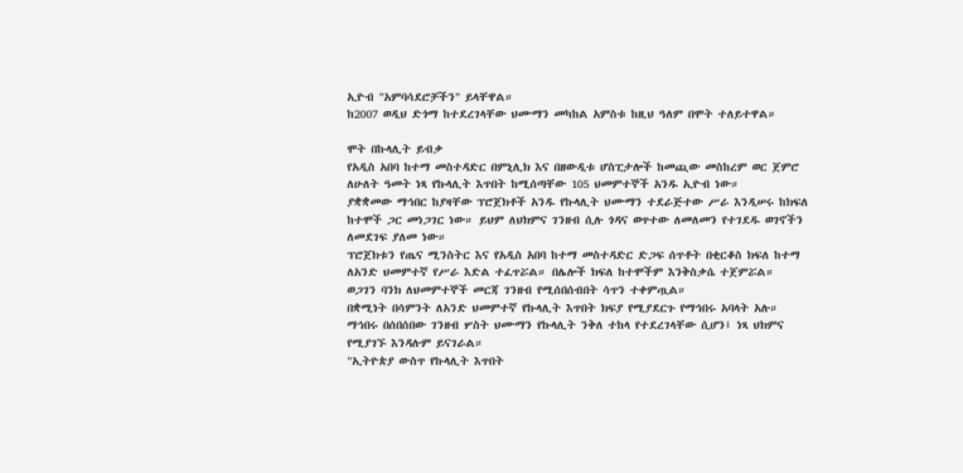ኢዮብ "አምባሳደሮቻችን" ይላቸዋል።
ከ2007 ወዲህ ድጎማ ከተደረገላቸው ህሙማን መካከል አምስቱ ከዚህ ዓለም በሞት ተለይተዋል።

ሞት በኩላሊት ይብቃ
የአዲስ አበባ ከተማ መስተዳድር በምኒሊክ እና በዘውዲቱ ሆስፒታሎች ከመጪው መስከረም ወር ጀምሮ ለሁለት ዓመት ነጻ የኩላሊት እጥበት ከሚሰጣቸው 105 ህመምተኞች አንዱ ኢዮብ ነው።
ያቋቋመው ማኅበር ከያዛቸው ፕሮጀክቶች አንዱ የኩላሊት ህሙማን ተደራጅተው ሥራ እንዲሠሩ ከክፍለ ከተሞች ጋር መነጋገር ነው። ይህም ለህክምና ገንዘብ ሲሉ ጎዳና ወጥተው ለመለመን የተገደዱ ወገኖችን ለመደገፍ ያለመ ነው።
ፕሮጀክቱን የጤና ሚንስትር እና የአዲስ አበባ ከተማ መስተዳድር ድጋፍ ሰጥቶት በቂርቆስ ክፍለ ከተማ ለአንድ ህመምተኛ የሥራ እድል ተፈጥሯል። በሌሎች ክፍለ ከተሞችም እንቅስቃሴ ተጀምሯል።
ወጋገን ባንክ ለህመምተኞች መርጃ ገንዘብ የሚሰበሰብበት ሳጥን ተቀምጧል።
በቋሚነት በሳምንት ለአንድ ህመምተኛ የኩላሊት እጥበት ክፍያ የሚያደርጉ የማኅበሩ አባላት አሉ።
ማኅበሩ በሰበሰበው ገንዘብ ሦስት ህሙማን የኩላሊት ንቅለ ተከላ የተደረገላቸው ሲሆን፤ ነጻ ህክምና የሚያገኙ እንዳሉም ይናገራል።
"ኢትዮጵያ ውስጥ የኩላሊት እጥበት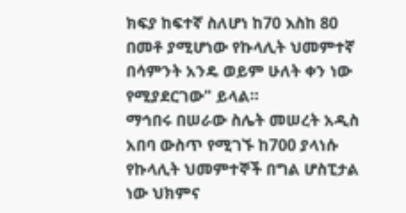ክፍያ ከፍተኛ ስለሆነ ከ70 እስከ 80 በመቶ ያሚሆነው የኩላሊት ህመምተኛ በሳምንት አንዴ ወይም ሁለት ቀን ነው የሚያደርገው" ይላል።
ማኅበሩ በሠራው ስሌት መሠረት አዲስ አበባ ውስጥ የሚገኙ ከ700 ያላነሱ የኩላሊት ህመምተኞች በግል ሆስፒታል ነው ህክምና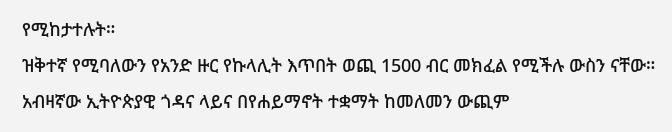የሚከታተሉት።
ዝቅተኛ የሚባለውን የአንድ ዙር የኩላሊት እጥበት ወጪ 1500 ብር መክፈል የሚችሉ ውስን ናቸው። አብዛኛው ኢትዮጵያዊ ጎዳና ላይና በየሐይማኖት ተቋማት ከመለመን ውጪም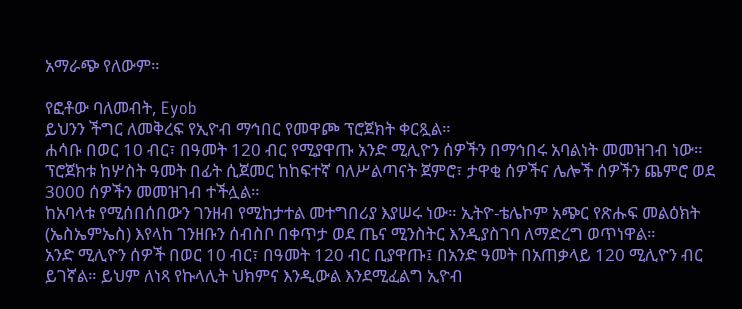አማራጭ የለውም።

የፎቶው ባለመብት, Eyob
ይህንን ችግር ለመቅረፍ የኢዮብ ማኅበር የመዋጮ ፕሮጀክት ቀርጿል።
ሐሳቡ በወር 10 ብር፣ በዓመት 120 ብር የሚያዋጡ አንድ ሚሊዮን ሰዎችን በማኅበሩ አባልነት መመዝገብ ነው።
ፕሮጀክቱ ከሦስት ዓመት በፊት ሲጀመር ከከፍተኛ ባለሥልጣናት ጀምሮ፣ ታዋቂ ሰዎችና ሌሎች ሰዎችን ጨምሮ ወደ 3000 ሰዎችን መመዝገብ ተችሏል።
ከአባላቱ የሚሰበሰበውን ገንዘብ የሚከታተል መተግበሪያ እያሠሩ ነው። ኢትዮ-ቴሌኮም አጭር የጽሑፍ መልዕክት (ኤስኤምኤስ) እየላከ ገንዘቡን ሰብስቦ በቀጥታ ወደ ጤና ሚንስትር እንዲያስገባ ለማድረግ ወጥነዋል።
አንድ ሚሊዮን ሰዎች በወር 10 ብር፣ በዓመት 120 ብር ቢያዋጡ፤ በአንድ ዓመት በአጠቃላይ 120 ሚሊዮን ብር ይገኛል። ይህም ለነጻ የኩላሊት ህክምና እንዲውል እንደሚፈልግ ኢዮብ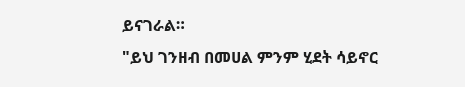ይናገራል።
"ይህ ገንዘብ በመሀል ምንም ሂደት ሳይኖር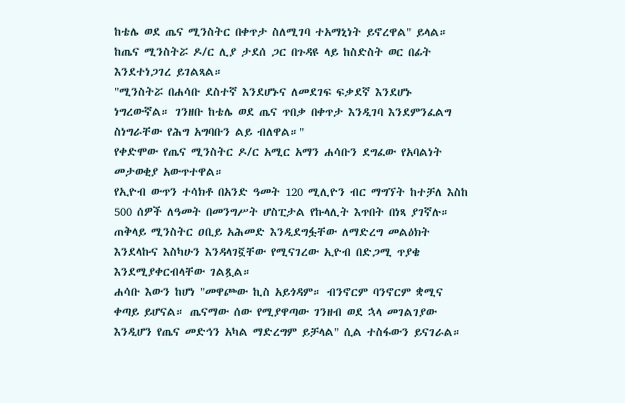ከቴሌ ወደ ጤና ሚንስትር በቀጥታ ስለሚገባ ተአማኒነት ይኖረዋል" ይላል።
ከጤና ሚንስትሯ ዶ/ር ሊያ ታደሰ ጋር በጉዳዩ ላይ ከስድስት ወር በፊት እንደተነጋገረ ይገልጻል።
"ሚንስትሯ በሐሳቡ ደስተኛ እንደሆኑና ለመደገፍ ፍቃደኛ እንደሆኑ ነግረውኛል። ገንዘቡ ከቴሌ ወደ ጤና ጥበቃ በቀጥታ እንዲገባ እንደምንፈልግ ስነግራቸው የሕግ አግባቡን ልይ ብለዋል።"
የቀድሞው የጤና ሚንስትር ዶ/ር አሚር አማን ሐሳቡን ደግፈው የአባልነት መታወቂያ አውጥተዋል።
የኢዮብ ውጥን ተሳክቶ በአንድ ዓመት 120 ሚሊዮን ብር ማግኘት ከተቻለ እስከ 500 ሰዎች ለዓመት በመንግሥት ሆስፒታል የኩላሊት እጥበት በነጻ ያገኛሉ።
ጠቅላይ ሚንስትር ዐቢይ አሕመድ እንዲደግፏቸው ለማድረግ መልዕክት እንደላኩና እስካሁን እንዳላገኟቸው የሚናገረው ኢዮብ በድጋሚ ጥያቄ እንደሚያቀርብላቸው ገልጿል።
ሐሳቡ እውን ከሆነ "መዋጮው ኪስ አይጎዳም። ብንኖርም ባንኖርም ቋሚና ቀጣይ ይሆናል። ጤናማው ሰው የሚያዋጣው ገንዘብ ወደ ኋላ መገልገያው እንዲሆን የጤና መድኅን አካል ማድረግም ይቻላል" ሲል ተስፋውን ይናገራል።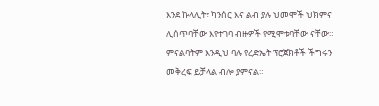እንደ ኩላሊት፣ ካንሰር እና ልብ ያሉ ህመሞች ህክምና ሊሰጥባቸው እየተገባ ብዙዎች የሚሞቱባቸው ናቸው። ምናልባትም እንዲህ ባሉ የረድኤት ፕሮጀክቶች ችግሩን መቅረፍ ይቻላል ብሎ ያምናል።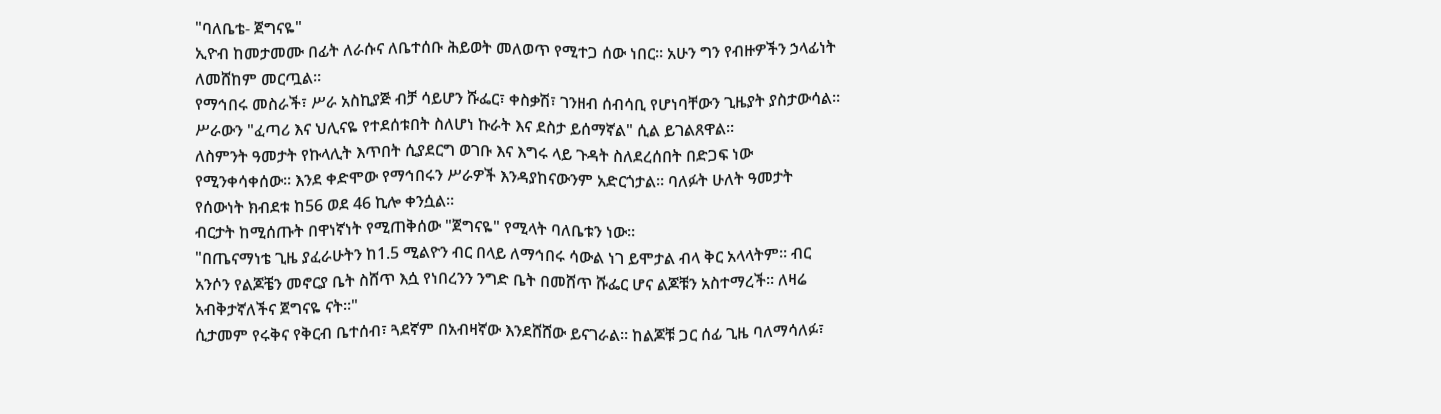"ባለቤቴ- ጀግናዬ"
ኢዮብ ከመታመሙ በፊት ለራሱና ለቤተሰቡ ሕይወት መለወጥ የሚተጋ ሰው ነበር። አሁን ግን የብዙዎችን ኃላፊነት ለመሸከም መርጧል።
የማኅበሩ መስራች፣ ሥራ አስኪያጅ ብቻ ሳይሆን ሹፌር፣ ቀስቃሽ፣ ገንዘብ ሰብሳቢ የሆነባቸውን ጊዜያት ያስታውሳል።
ሥራውን "ፈጣሪ እና ህሊናዬ የተደሰቱበት ስለሆነ ኩራት እና ደስታ ይሰማኛል" ሲል ይገልጸዋል።
ለስምንት ዓመታት የኩላሊት እጥበት ሲያደርግ ወገቡ እና እግሩ ላይ ጉዳት ስለደረሰበት በድጋፍ ነው የሚንቀሳቀሰው። እንደ ቀድሞው የማኅበሩን ሥራዎች እንዳያከናውንም አድርጎታል። ባለፉት ሁለት ዓመታት የሰውነት ክብደቱ ከ56 ወደ 46 ኪሎ ቀንሷል።
ብርታት ከሚሰጡት በዋነኛነት የሚጠቅሰው "ጀግናዬ" የሚላት ባለቤቱን ነው።
"በጤናማነቴ ጊዜ ያፈራሁትን ከ1.5 ሚልዮን ብር በላይ ለማኅበሩ ሳውል ነገ ይሞታል ብላ ቅር አላላትም። ብር አንሶን የልጆቼን መኖርያ ቤት ስሸጥ እሷ የነበረንን ንግድ ቤት በመሸጥ ሹፌር ሆና ልጆቹን አስተማረች። ለዛሬ አብቅታኛለችና ጀግናዬ ናት።"
ሲታመም የሩቅና የቅርብ ቤተሰብ፣ ጓደኛም በአብዛኛው እንደሸሸው ይናገራል። ከልጆቹ ጋር ሰፊ ጊዜ ባለማሳለፉ፣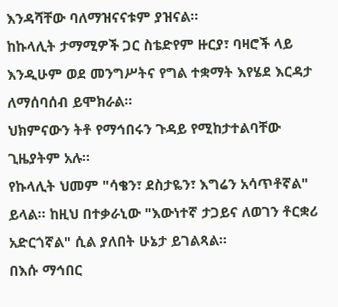እንዳሻቸው ባለማዝናናቱም ያዝናል።
ከኩላሊት ታማሚዎች ጋር ስቴድየም ዙርያ፣ ባዛሮች ላይ እንዲሁም ወደ መንግሥትና የግል ተቋማት እየሄደ እርዳታ ለማሰባሰብ ይሞክራል።
ህክምናውን ትቶ የማኅበሩን ጉዳይ የሚከታተልባቸው ጊዜያትም አሉ።
የኩላሊት ህመም "ሳቄን፣ ደስታዬን፣ እግሬን አሳጥቶኛል" ይላል። ከዚህ በተቃራኒው "እውነተኛ ታጋይና ለወገን ቶርቋሪ አድርጎኛል" ሲል ያለበት ሁኔታ ይገልጻል።
በእሱ ማኅበር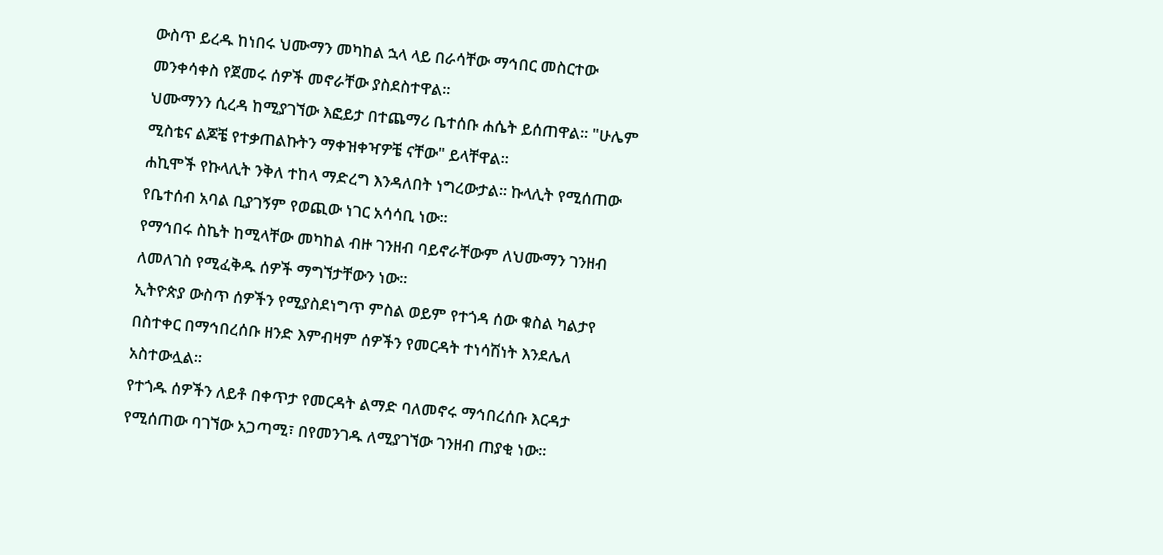ውስጥ ይረዱ ከነበሩ ህሙማን መካከል ኋላ ላይ በራሳቸው ማኅበር መስርተው መንቀሳቀስ የጀመሩ ሰዎች መኖራቸው ያስደስተዋል።
ህሙማንን ሲረዳ ከሚያገኘው እፎይታ በተጨማሪ ቤተሰቡ ሐሴት ይሰጠዋል። "ሁሌም ሚስቴና ልጆቼ የተቃጠልኩትን ማቀዝቀዣዎቼ ናቸው" ይላቸዋል።
ሐኪሞች የኩላሊት ንቅለ ተከላ ማድረግ እንዳለበት ነግረውታል። ኩላሊት የሚሰጠው የቤተሰብ አባል ቢያገኝም የወጪው ነገር አሳሳቢ ነው።
የማኅበሩ ስኬት ከሚላቸው መካከል ብዙ ገንዘብ ባይኖራቸውም ለህሙማን ገንዘብ ለመለገስ የሚፈቅዱ ሰዎች ማግኘታቸውን ነው።
ኢትዮጵያ ውስጥ ሰዎችን የሚያስደነግጥ ምስል ወይም የተጎዳ ሰው ቁስል ካልታየ በስተቀር በማኅበረሰቡ ዘንድ እምብዛም ሰዎችን የመርዳት ተነሳሽነት እንደሌለ አስተውሏል።
የተጎዱ ሰዎችን ለይቶ በቀጥታ የመርዳት ልማድ ባለመኖሩ ማኅበረሰቡ እርዳታ የሚሰጠው ባገኘው አጋጣሚ፣ በየመንገዱ ለሚያገኘው ገንዘብ ጠያቂ ነው።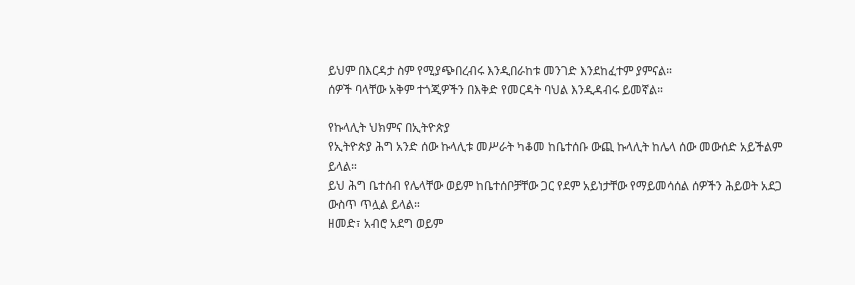ይህም በእርዳታ ስም የሚያጭበረብሩ እንዲበራከቱ መንገድ እንደከፈተም ያምናል።
ሰዎች ባላቸው አቅም ተጎጂዎችን በእቅድ የመርዳት ባህል እንዲዳብሩ ይመኛል።

የኩላሊት ህክምና በኢትዮጵያ
የኢትዮጵያ ሕግ አንድ ሰው ኩላሊቱ መሥራት ካቆመ ከቤተሰቡ ውጪ ኩላሊት ከሌላ ሰው መውሰድ አይችልም ይላል።
ይህ ሕግ ቤተሰብ የሌላቸው ወይም ከቤተሰቦቻቸው ጋር የደም አይነታቸው የማይመሳሰል ሰዎችን ሕይወት አደጋ ውስጥ ጥሏል ይላል።
ዘመድ፣ አብሮ አደግ ወይም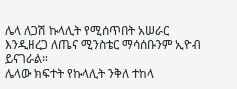ሌላ ለጋሽ ኩላሊት የሚሰጥበት አሠራር እንዲዘረጋ ለጤና ሚንስቴር ማሳሰቡንም ኢዮብ ይናገራል።
ሌላው ክፍተት የኩላሊት ንቅለ ተከላ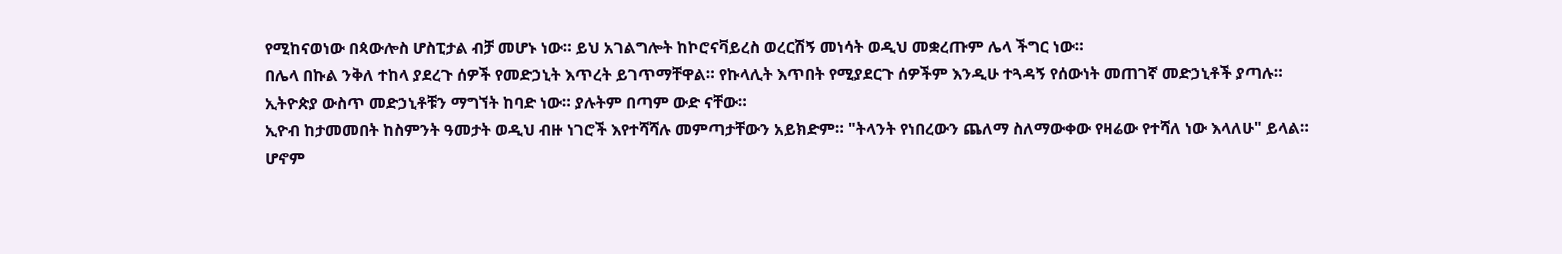የሚከናወነው በጳውሎስ ሆስፒታል ብቻ መሆኑ ነው። ይህ አገልግሎት ከኮሮናቫይረስ ወረርሽኝ መነሳት ወዲህ መቋረጡም ሌላ ችግር ነው።
በሌላ በኩል ንቅለ ተከላ ያደረጉ ሰዎች የመድኃኒት እጥረት ይገጥማቸዋል። የኩላሊት እጥበት የሚያደርጉ ሰዎችም እንዲሁ ተጓዳኝ የሰውነት መጠገኛ መድኃኒቶች ያጣሉ።
ኢትዮጵያ ውስጥ መድኃኒቶቹን ማግኘት ከባድ ነው። ያሉትም በጣም ውድ ናቸው።
ኢዮብ ከታመመበት ከስምንት ዓመታት ወዲህ ብዙ ነገሮች እየተሻሻሉ መምጣታቸውን አይክድም። "ትላንት የነበረውን ጨለማ ስለማውቀው የዛሬው የተሻለ ነው እላለሁ" ይላል።
ሆኖም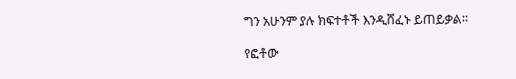ግን አሁንም ያሉ ክፍተቶች እንዲሸፈኑ ይጠይቃል።

የፎቶው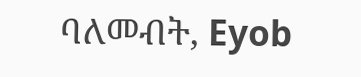ባለመብት, Eyob